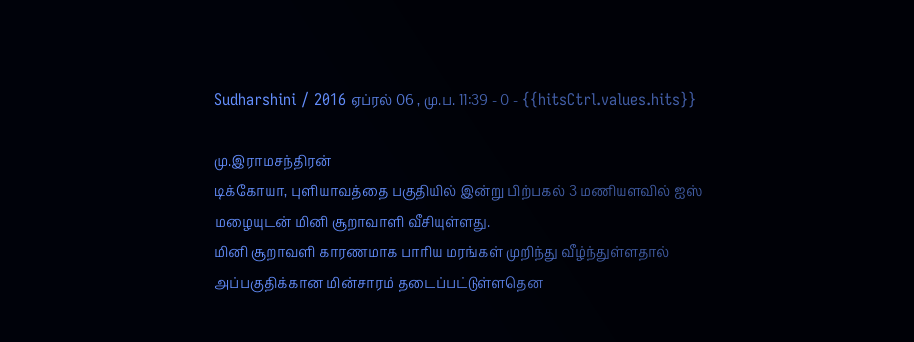Sudharshini / 2016 ஏப்ரல் 06 , மு.ப. 11:39 - 0 - {{hitsCtrl.values.hits}}

மு.இராமசந்திரன்
டிக்கோயா, புளியாவத்தை பகுதியில் இன்று பிற்பகல் 3 மணியளவில் ஐஸ் மழையுடன் மினி சூறாவாளி வீசியுள்ளது.
மினி சூறாவளி காரணமாக பாரிய மரங்கள் முறிந்து வீழ்ந்துள்ளதால் அப்பகுதிக்கான மின்சாரம் தடைப்பட்டுள்ளதென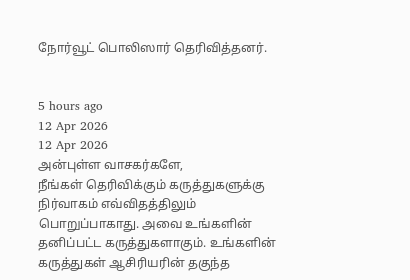நோர்வூட் பொலிஸார் தெரிவித்தனர்.


5 hours ago
12 Apr 2026
12 Apr 2026
அன்புள்ள வாசகர்களே,
நீங்கள் தெரிவிக்கும் கருத்துகளுக்கு நிர்வாகம் எவ்விதத்திலும் பொறுப்பாகாது. அவை உங்களின் தனிப்பட்ட கருத்துகளாகும். உங்களின் கருத்துகள் ஆசிரியரின் தகுந்த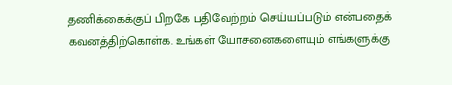தணிக்கைக்குப் பிறகே பதிவேற்றம் செய்யப்படும் என்பதைக் கவனத்திற்கொள்க. உங்கள் யோசனைகளையும் எங்களுக்கு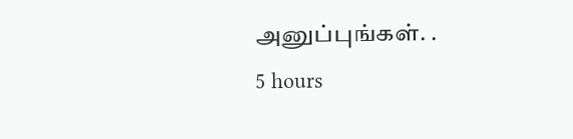அனுப்புங்கள். .
5 hours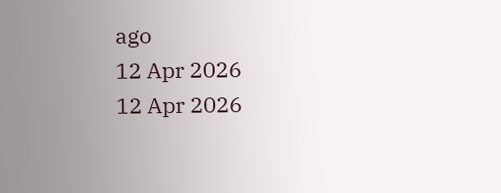ago
12 Apr 2026
12 Apr 2026